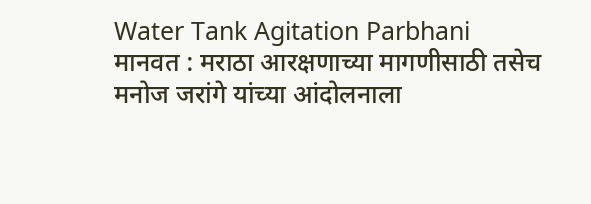Water Tank Agitation Parbhani
मानवत : मराठा आरक्षणाच्या मागणीसाठी तसेच मनोज जरांगे यांच्या आंदोलनाला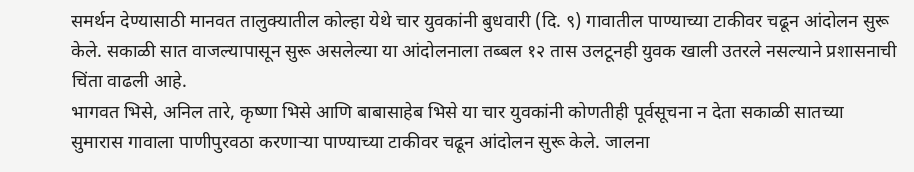समर्थन देण्यासाठी मानवत तालुक्यातील कोल्हा येथे चार युवकांनी बुधवारी (दि. ९) गावातील पाण्याच्या टाकीवर चढून आंदोलन सुरू केले. सकाळी सात वाजल्यापासून सुरू असलेल्या या आंदोलनाला तब्बल १२ तास उलटूनही युवक खाली उतरले नसल्याने प्रशासनाची चिंता वाढली आहे.
भागवत भिसे, अनिल तारे, कृष्णा भिसे आणि बाबासाहेब भिसे या चार युवकांनी कोणतीही पूर्वसूचना न देता सकाळी सातच्या सुमारास गावाला पाणीपुरवठा करणाऱ्या पाण्याच्या टाकीवर चढून आंदोलन सुरू केले. जालना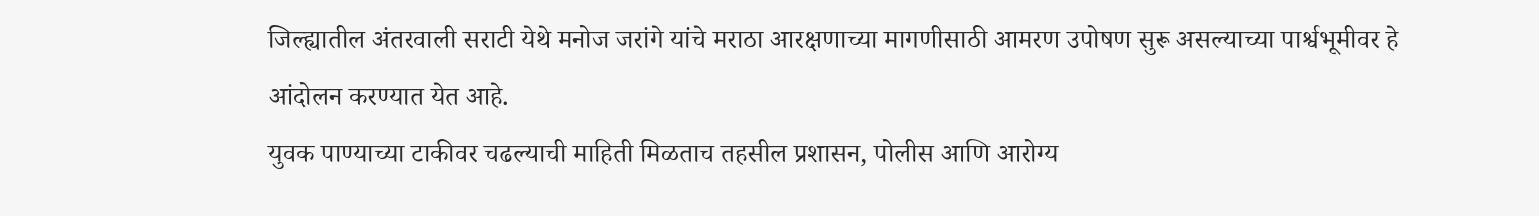जिल्ह्यातील अंतरवाली सराटी येथे मनोज जरांगे यांचे मराठा आरक्षणाच्या मागणीसाठी आमरण उपोषण सुरू असल्याच्या पार्श्वभूमीवर हे आंदोलन करण्यात येत आहे.
युवक पाण्याच्या टाकीवर चढल्याची माहिती मिळताच तहसील प्रशासन, पोलीस आणि आरोग्य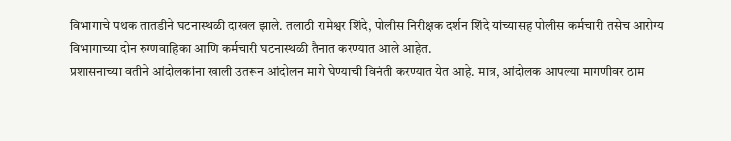विभागाचे पथक तातडीने घटनास्थळी दाखल झाले. तलाठी रामेश्वर शिंदे, पोलीस निरीक्षक दर्शन शिंदे यांच्यासह पोलीस कर्मचारी तसेच आरोग्य विभागाच्या दोन रुग्णवाहिका आणि कर्मचारी घटनास्थळी तैनात करण्यात आले आहेत.
प्रशासनाच्या वतीने आंदोलकांना खाली उतरून आंदोलन मागे घेण्याची विनंती करण्यात येत आहे. मात्र, आंदोलक आपल्या मागणीवर ठाम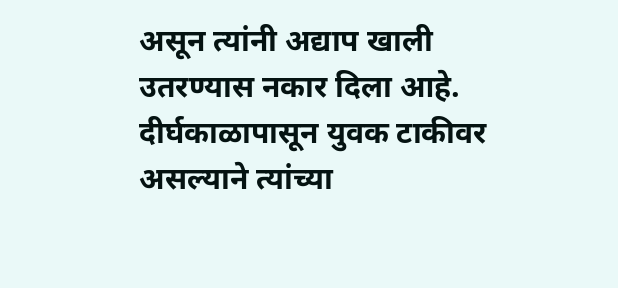असून त्यांनी अद्याप खाली उतरण्यास नकार दिला आहे. दीर्घकाळापासून युवक टाकीवर असल्याने त्यांच्या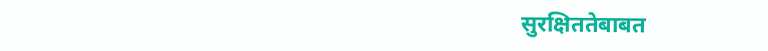सुरक्षिततेबाबत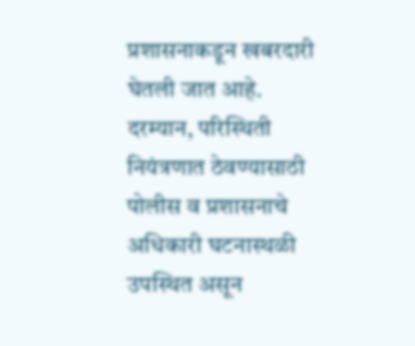प्रशासनाकडून खबरदारी घेतली जात आहे.
दरम्यान, परिस्थिती नियंत्रणात ठेवण्यासाठी पोलीस व प्रशासनाचे अधिकारी घटनास्थळी उपस्थित असून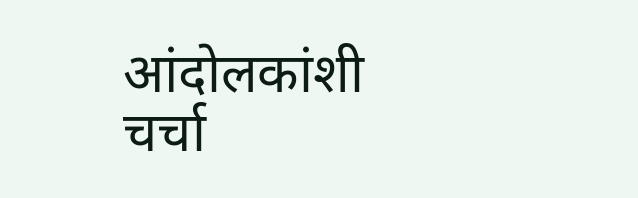आंदोलकांशी चर्चा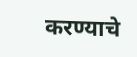करण्याचे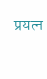प्रयत्न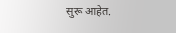सुरू आहेत.